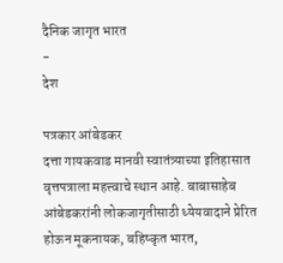दैनिक जागृत भारत
-
देश

पत्रकार आंबेडकर
दत्ता गायकवाड मानवी स्वातंत्र्याच्या इतिहासात वृत्तपत्राला महत्त्वाचे स्थान आहे. बाबासाहेब आंबेडकरांनी लोकजागृतीसाठी ध्येयवादाने प्रेरित होऊन मूकनायक, बहिष्कृत भारत,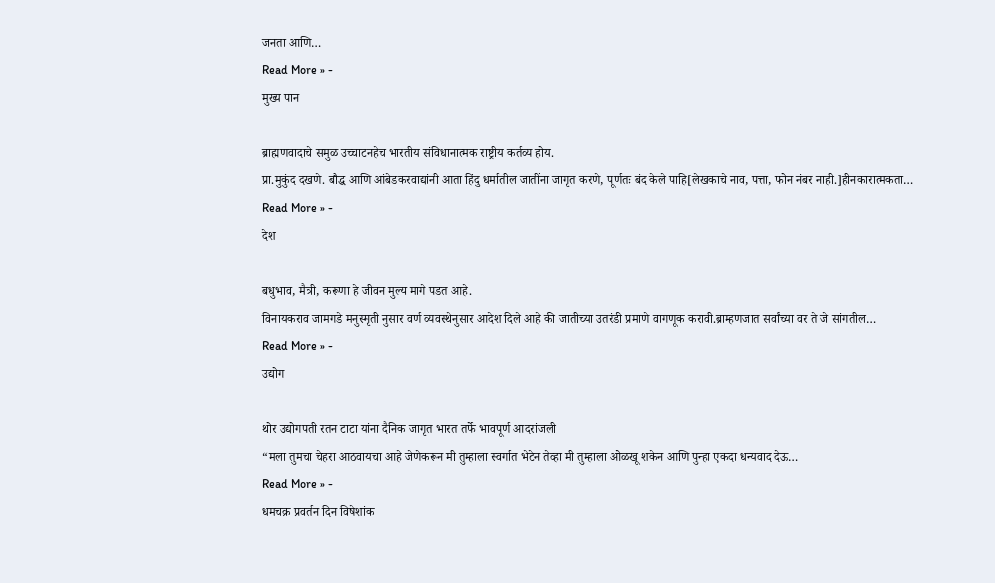जनता आणि…
Read More » -
मुख्य पान

ब्राह्मणवादाचे समुळ उच्चाटनहेच भारतीय संविधानात्मक राष्ट्रीय कर्तव्य होय.
प्रा.मुकुंद दखणे. बौद्ध आणि आंबेडकरवाद्यांनी आता हिंदु धर्मातील जातींना जागृत करणे, पूर्णतः बंद केले पाहि[लेखकाचे नाव, पत्ता, फोन नंबर नाही.]हीनकारात्मकता…
Read More » -
देश

बधुभाव, मैत्री, करूणा हे जीवन मुल्य मागे पडत आहे.
विनायकराव जामगडे मनुस्मृती नुसार वर्ण व्यवस्थेनुसार आदेश दिले आहे की जातीच्या उतरंडी प्रमाणे वागणूक करावी.ब्राम्हणजात सर्वांच्या वर ते जे सांगतील…
Read More » -
उद्योग

थोर उद्योगपती रतन टाटा यांना दैनिक जागृत भारत तर्फे भावपूर्ण आदरांजली
“मला तुमचा चेहरा आठवायचा आहे जेणेकरून मी तुम्हाला स्वर्गात भेटेन तेव्हा मी तुम्हाला ओळखू शकेन आणि पुन्हा एकदा धन्यवाद देऊ…
Read More » -
धमचक्र प्रवर्तन दिन विषेशांक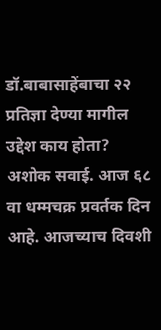डॉ.बाबासाहेंबाचा २२ प्रतिज्ञा देण्या मागील उद्देश काय होता?
अशोक सवाई. आज ६८ वा धम्मचक्र प्रवर्तक दिन आहे. आजच्याच दिवशी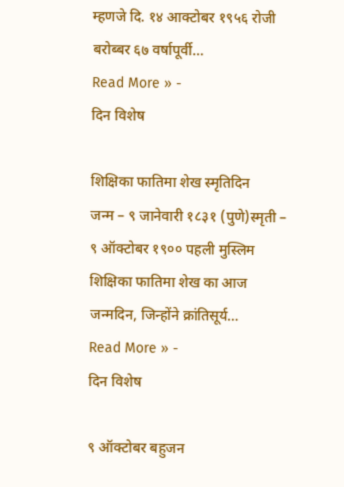म्हणजे दि. १४ आक्टोबर १९५६ रोजी बरोब्बर ६७ वर्षापूर्वी…
Read More » -
दिन विशेष

शिक्षिका फातिमा शेख स्मृतिदिन
जन्म – ९ जानेवारी १८३१ (पुणे)स्मृती – ९ ऑक्टोबर १९०० पहली मुस्लिम शिक्षिका फातिमा शेख का आज जन्मदिन, जिन्होंने क्रांतिसूर्य…
Read More » -
दिन विशेष

९ ऑक्टोबर बहुजन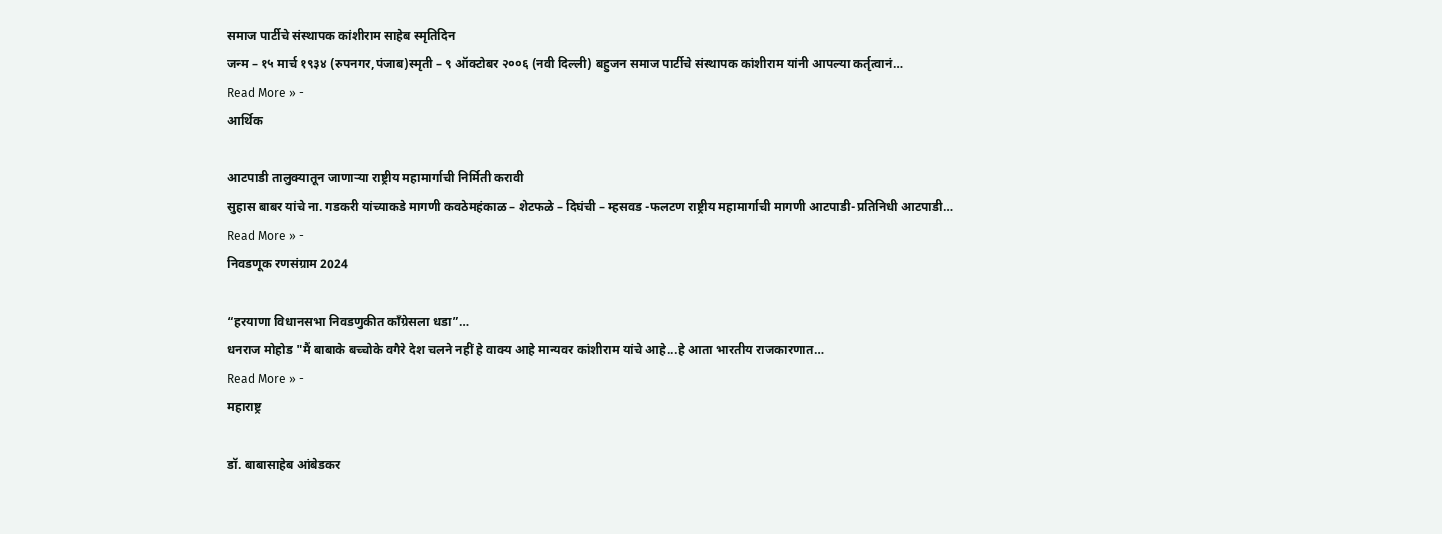समाज पार्टीचे संस्थापक कांशीराम साहेब स्मृतिदिन
जन्म – १५ मार्च १९३४ (रुपनगर,पंजाब)स्मृती – ९ ऑक्टोबर २००६ (नवी दिल्ली) बहुजन समाज पार्टीचे संस्थापक कांशीराम यांनी आपल्या कर्तृत्वानं…
Read More » -
आर्थिक

आटपाडी तालुक्यातून जाणाऱ्या राष्ट्रीय महामार्गाची निर्मिती करावी
सुहास बाबर यांचे ना. गडकरी यांच्याकडे मागणी कवठेमहंकाळ – शेटफळे – दिघंची – म्हसवड -फलटण राष्ट्रीय महामार्गाची मागणी आटपाडी-प्रतिनिधी आटपाडी…
Read More » -
निवडणूक रणसंग्राम 2024

“हरयाणा विधानसभा निवडणुकीत काँग्रेसला धडा”…
धनराज मोहोड "मैं बाबाके बच्चोके वगैरे देश चलने नहीं हे वाक्य आहे मान्यवर कांशीराम यांचे आहे...हे आता भारतीय राजकारणात…
Read More » -
महाराष्ट्र

डॉ. बाबासाहेब आंबेडकर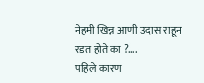नेहमी खिन्न आणी उदास राहून रडत होते का ?….
पहिले कारण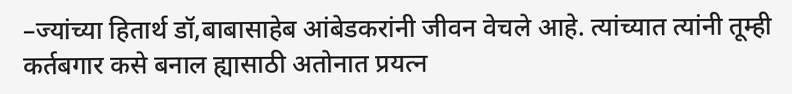–ज्यांच्या हितार्थ डॉ,बाबासाहेब आंबेडकरांनी जीवन वेचले आहे. त्यांच्यात त्यांनी तूम्ही कर्तबगार कसे बनाल ह्यासाठी अतोनात प्रयत्न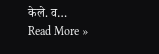केले. व…
Read More »